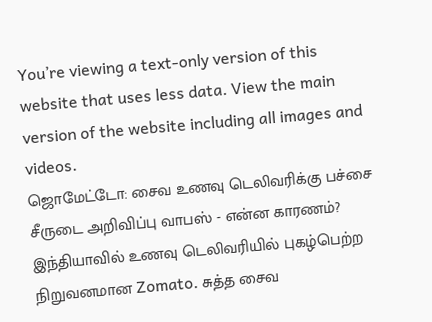You’re viewing a text-only version of this website that uses less data. View the main version of the website including all images and videos.
ஜொமேட்டோ: சைவ உணவு டெலிவரிக்கு பச்சை சீருடை அறிவிப்பு வாபஸ் - என்ன காரணம்?
இந்தியாவில் உணவு டெலிவரியில் புகழ்பெற்ற நிறுவனமான Zomato. சுத்த சைவ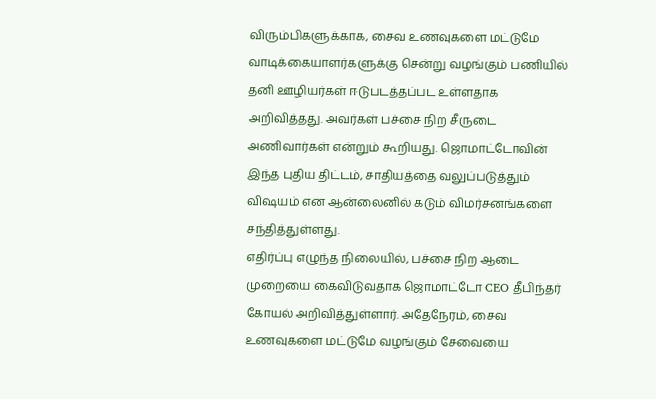விரும்பிகளுக்காக, சைவ உணவுகளை மட்டுமே வாடிக்கையாளர்களுக்கு சென்று வழங்கும் பணியில் தனி ஊழியர்கள் ஈடுபடத்தப்பட உள்ளதாக அறிவித்தது. அவர்கள் பச்சை நிற சீருடை அணிவார்கள் என்றும் கூறியது. ஜொமாட்டோவின் இந்த புதிய திட்டம், சாதியத்தை வலுப்படுத்தும் விஷயம் என ஆன்லைனில் கடும் விமர்சனங்களை சந்தித்துள்ளது.
எதிர்ப்பு எழுந்த நிலையில், பச்சை நிற ஆடை முறையை கைவிடுவதாக ஜொமாட்டோ CEO தீபிந்தர் கோயல் அறிவித்துள்ளார். அதேநேரம், சைவ உணவுகளை மட்டுமே வழங்கும் சேவையை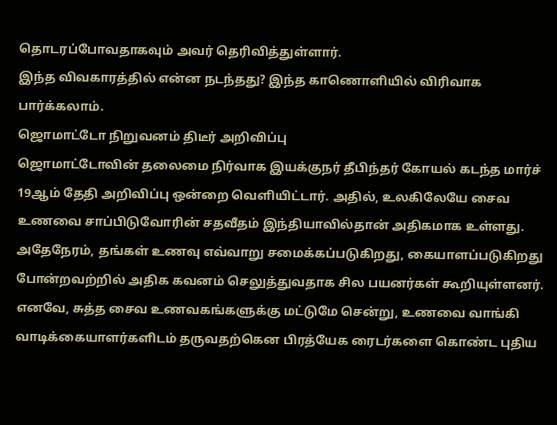தொடரப்போவதாகவும் அவர் தெரிவித்துள்ளார்.
இந்த விவகாரத்தில் என்ன நடந்தது? இந்த காணொளியில் விரிவாக பார்க்கலாம்.
ஜொமாட்டோ நிறுவனம் திடீர் அறிவிப்பு
ஜொமாட்டோவின் தலைமை நிர்வாக இயக்குநர் தீபிந்தர் கோயல் கடந்த மார்ச் 19ஆம் தேதி அறிவிப்பு ஒன்றை வெளியிட்டார். அதில், உலகிலேயே சைவ உணவை சாப்பிடுவோரின் சதவீதம் இந்தியாவில்தான் அதிகமாக உள்ளது. அதேநேரம், தங்கள் உணவு எவ்வாறு சமைக்கப்படுகிறது, கையாளப்படுகிறது போன்றவற்றில் அதிக கவனம் செலுத்துவதாக சில பயனர்கள் கூறியுள்ளனர்.
எனவே, சுத்த சைவ உணவகங்களுக்கு மட்டுமே சென்று, உணவை வாங்கி வாடிக்கையாளர்களிடம் தருவதற்கென பிரத்யேக ரைடர்களை கொண்ட புதிய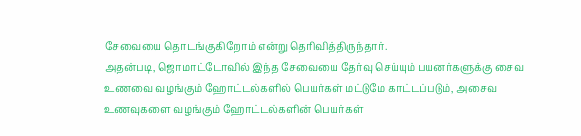சேவையை தொடங்குகிறோம் என்று தெரிவித்திருந்தார்.
அதன்படி, ஜொமாட்டோவில் இந்த சேவையை தேர்வு செய்யும் பயனர்களுக்கு சைவ உணவை வழங்கும் ஹோட்டல்களில் பெயர்கள் மட்டுமே காட்டப்படும், அசைவ உணவுகளை வழங்கும் ஹோட்டல்களின் பெயர்கள்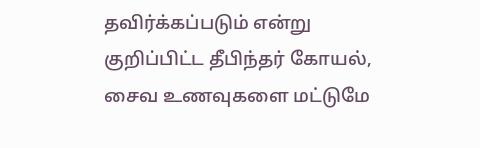தவிர்க்கப்படும் என்று குறிப்பிட்ட தீபிந்தர் கோயல், சைவ உணவுகளை மட்டுமே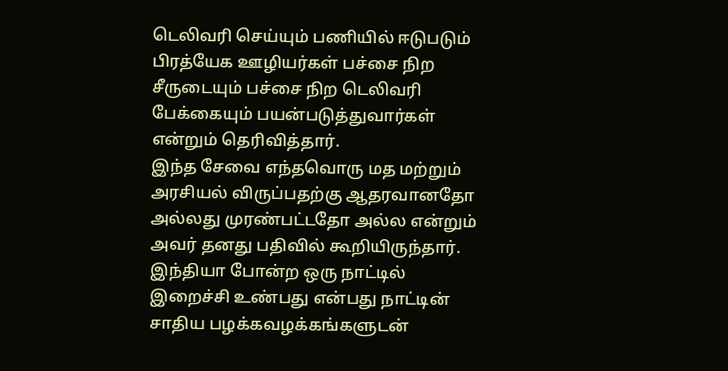டெலிவரி செய்யும் பணியில் ஈடுபடும் பிரத்யேக ஊழியர்கள் பச்சை நிற சீருடையும் பச்சை நிற டெலிவரி பேக்கையும் பயன்படுத்துவார்கள் என்றும் தெரிவித்தார்.
இந்த சேவை எந்தவொரு மத மற்றும் அரசியல் விருப்பதற்கு ஆதரவானதோ அல்லது முரண்பட்டதோ அல்ல என்றும் அவர் தனது பதிவில் கூறியிருந்தார்.
இந்தியா போன்ற ஒரு நாட்டில் இறைச்சி உண்பது என்பது நாட்டின் சாதிய பழக்கவழக்கங்களுடன்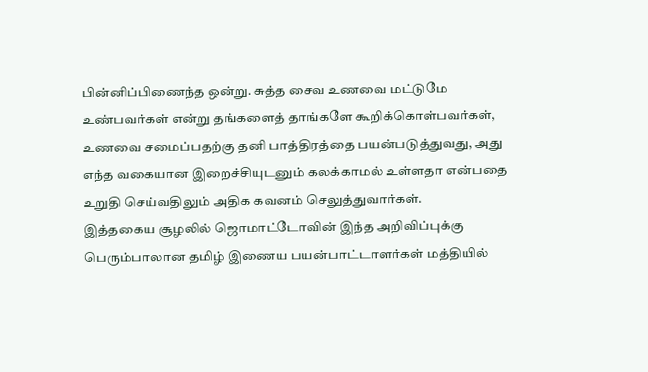பின்னிப்பிணைந்த ஒன்று. சுத்த சைவ உணவை மட்டுமே உண்பவர்கள் என்று தங்களைத் தாங்களே கூறிக்கொள்பவர்கள், உணவை சமைப்பதற்கு தனி பாத்திரத்தை பயன்படுத்துவது, அது எந்த வகையான இறைச்சியுடனும் கலக்காமல் உள்ளதா என்பதை உறுதி செய்வதிலும் அதிக கவனம் செலுத்துவார்கள்.
இத்தகைய சூழலில் ஜொமாட்டோவின் இந்த அறிவிப்புக்கு பெரும்பாலான தமிழ் இணைய பயன்பாட்டாளர்கள் மத்தியில்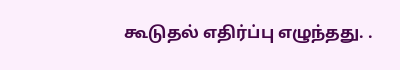கூடுதல் எதிர்ப்பு எழுந்தது. .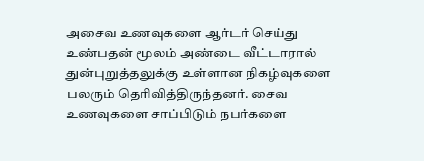அசைவ உணவுகளை ஆர்டர் செய்து உண்பதன் மூலம் அண்டை வீட்டாரால் துன்புறுத்தலுக்கு உள்ளான நிகழ்வுகளை பலரும் தெரிவித்திருந்தனர். சைவ உணவுகளை சாப்பிடும் நபர்களை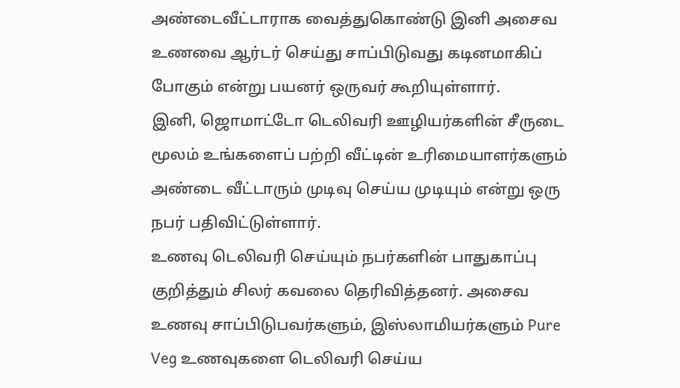அண்டைவீட்டாராக வைத்துகொண்டு இனி அசைவ உணவை ஆர்டர் செய்து சாப்பிடுவது கடினமாகிப் போகும் என்று பயனர் ஒருவர் கூறியுள்ளார்.
இனி, ஜொமாட்டோ டெலிவரி ஊழியர்களின் சீருடை மூலம் உங்களைப் பற்றி வீட்டின் உரிமையாளர்களும் அண்டை வீட்டாரும் முடிவு செய்ய முடியும் என்று ஒரு நபர் பதிவிட்டுள்ளார்.
உணவு டெலிவரி செய்யும் நபர்களின் பாதுகாப்பு குறித்தும் சிலர் கவலை தெரிவித்தனர். அசைவ உணவு சாப்பிடுபவர்களும், இஸ்லாமியர்களும் Pure Veg உணவுகளை டெலிவரி செய்ய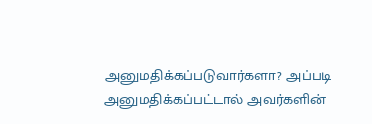அனுமதிக்கப்படுவார்களா? அப்படி அனுமதிக்கப்பட்டால் அவர்களின்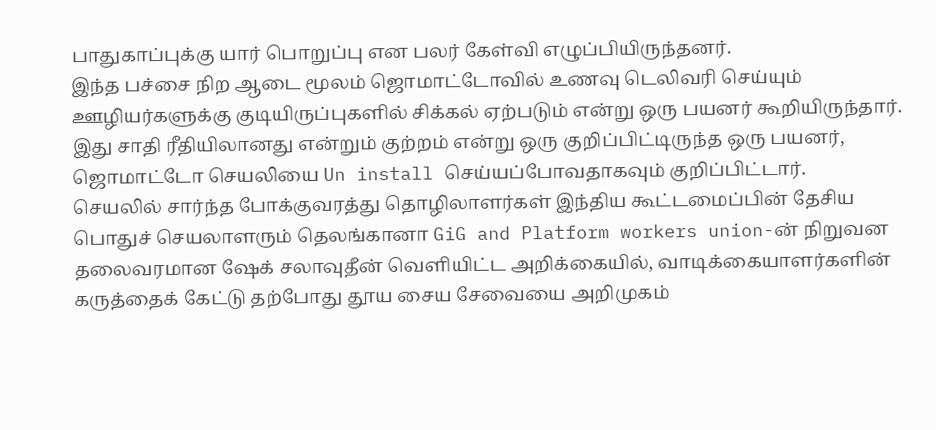பாதுகாப்புக்கு யார் பொறுப்பு என பலர் கேள்வி எழுப்பியிருந்தனர்.
இந்த பச்சை நிற ஆடை மூலம் ஜொமாட்டோவில் உணவு டெலிவரி செய்யும் ஊழியர்களுக்கு குடியிருப்புகளில் சிக்கல் ஏற்படும் என்று ஒரு பயனர் கூறியிருந்தார்.
இது சாதி ரீதியிலானது என்றும் குற்றம் என்று ஒரு குறிப்பிட்டிருந்த ஒரு பயனர், ஜொமாட்டோ செயலியை Un install செய்யப்போவதாகவும் குறிப்பிட்டார்.
செயலில் சார்ந்த போக்குவரத்து தொழிலாளர்கள் இந்திய கூட்டமைப்பின் தேசிய பொதுச் செயலாளரும் தெலங்கானா GiG and Platform workers union-ன் நிறுவன தலைவரமான ஷேக் சலாவுதீன் வெளியிட்ட அறிக்கையில், வாடிக்கையாளர்களின் கருத்தைக் கேட்டு தற்போது தூய சைய சேவையை அறிமுகம்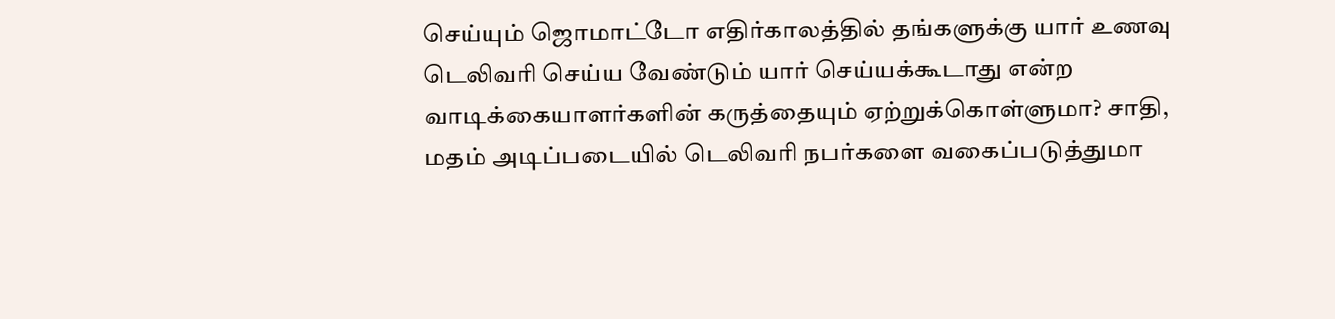செய்யும் ஜொமாட்டோ எதிர்காலத்தில் தங்களுக்கு யார் உணவு டெலிவரி செய்ய வேண்டும் யார் செய்யக்கூடாது என்ற வாடிக்கையாளர்களின் கருத்தையும் ஏற்றுக்கொள்ளுமா? சாதி, மதம் அடிப்படையில் டெலிவரி நபர்களை வகைப்படுத்துமா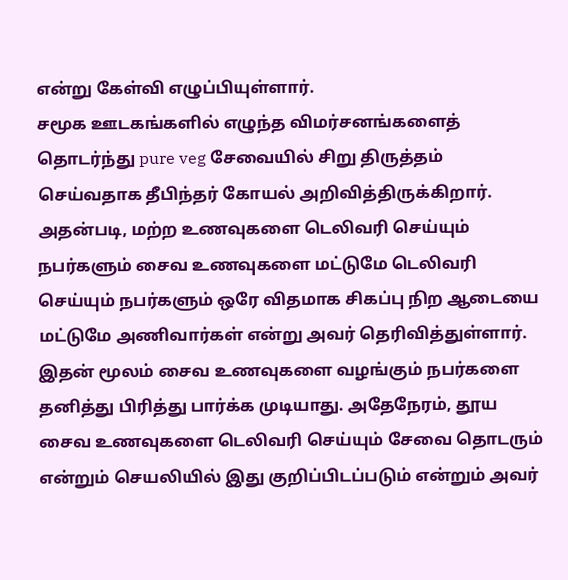என்று கேள்வி எழுப்பியுள்ளார்.
சமூக ஊடகங்களில் எழுந்த விமர்சனங்களைத் தொடர்ந்து pure veg சேவையில் சிறு திருத்தம் செய்வதாக தீபிந்தர் கோயல் அறிவித்திருக்கிறார். அதன்படி, மற்ற உணவுகளை டெலிவரி செய்யும் நபர்களும் சைவ உணவுகளை மட்டுமே டெலிவரி செய்யும் நபர்களும் ஒரே விதமாக சிகப்பு நிற ஆடையை மட்டுமே அணிவார்கள் என்று அவர் தெரிவித்துள்ளார். இதன் மூலம் சைவ உணவுகளை வழங்கும் நபர்களை தனித்து பிரித்து பார்க்க முடியாது. அதேநேரம், தூய சைவ உணவுகளை டெலிவரி செய்யும் சேவை தொடரும் என்றும் செயலியில் இது குறிப்பிடப்படும் என்றும் அவர்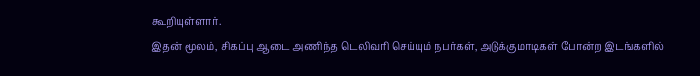கூறியுள்ளார்.
இதன் மூலம், சிகப்பு ஆடை அணிந்த டெலிவரி செய்யும் நபர்கள், அடுக்குமாடிகள் போன்ற இடங்களில்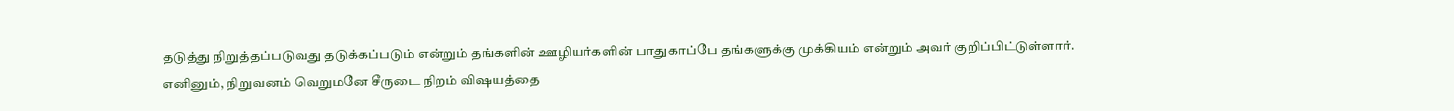தடுத்து நிறுத்தப்படுவது தடுக்கப்படும் என்றும் தங்களின் ஊழியர்களின் பாதுகாப்பே தங்களுக்கு முக்கியம் என்றும் அவர் குறிப்பிட்டுள்ளார்.
எனினும், நிறுவனம் வெறுமனே சீருடை நிறம் விஷயத்தை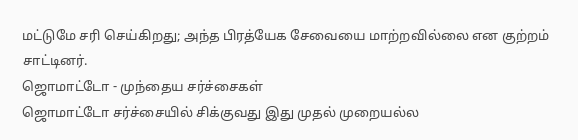மட்டுமே சரி செய்கிறது; அந்த பிரத்யேக சேவையை மாற்றவில்லை என குற்றம் சாட்டினர்.
ஜொமாட்டோ - முந்தைய சர்ச்சைகள்
ஜொமாட்டோ சர்ச்சையில் சிக்குவது இது முதல் முறையல்ல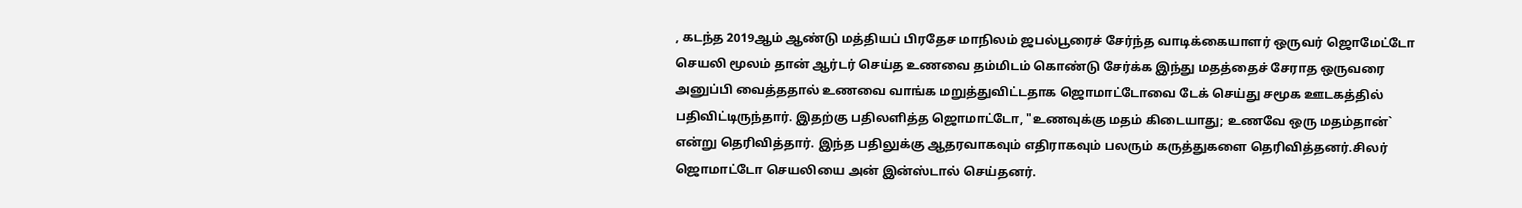, கடந்த 2019ஆம் ஆண்டு மத்தியப் பிரதேச மாநிலம் ஜபல்பூரைச் சேர்ந்த வாடிக்கையாளர் ஒருவர் ஜொமேட்டோ செயலி மூலம் தான் ஆர்டர் செய்த உணவை தம்மிடம் கொண்டு சேர்க்க இந்து மதத்தைச் சேராத ஒருவரை அனுப்பி வைத்ததால் உணவை வாங்க மறுத்துவிட்டதாக ஜொமாட்டோவை டேக் செய்து சமூக ஊடகத்தில் பதிவிட்டிருந்தார். இதற்கு பதிலளித்த ஜொமாட்டோ, "உணவுக்கு மதம் கிடையாது; உணவே ஒரு மதம்தான்` என்று தெரிவித்தார். இந்த பதிலுக்கு ஆதரவாகவும் எதிராகவும் பலரும் கருத்துகளை தெரிவித்தனர்.சிலர் ஜொமாட்டோ செயலியை அன் இன்ஸ்டால் செய்தனர்.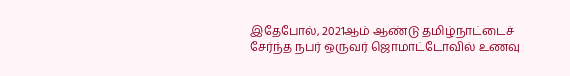இதேபோல், 2021ஆம் ஆண்டு தமிழ்நாட்டைச் சேர்ந்த நபர் ஒருவர் ஜொமாட்டோவில் உணவு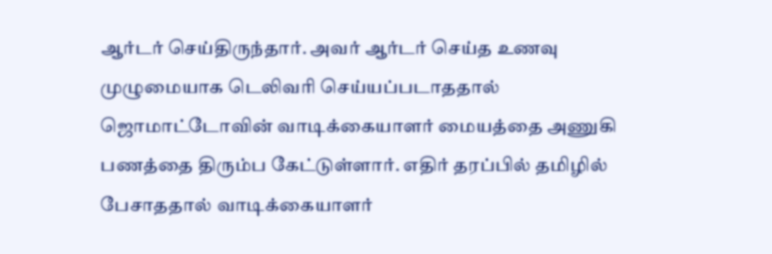ஆர்டர் செய்திருந்தார். அவர் ஆர்டர் செய்த உணவு முழுமையாக டெலிவரி செய்யப்படாததால் ஜொமாட்டோவின் வாடிக்கையாளர் மையத்தை அணுகி பணத்தை திரும்ப கேட்டுள்ளார். எதிர் தரப்பில் தமிழில் பேசாததால் வாடிக்கையாளர்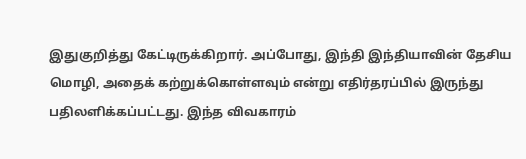இதுகுறித்து கேட்டிருக்கிறார். அப்போது, இந்தி இந்தியாவின் தேசிய மொழி, அதைக் கற்றுக்கொள்ளவும் என்று எதிர்தரப்பில் இருந்து பதிலளிக்கப்பட்டது. இந்த விவகாரம்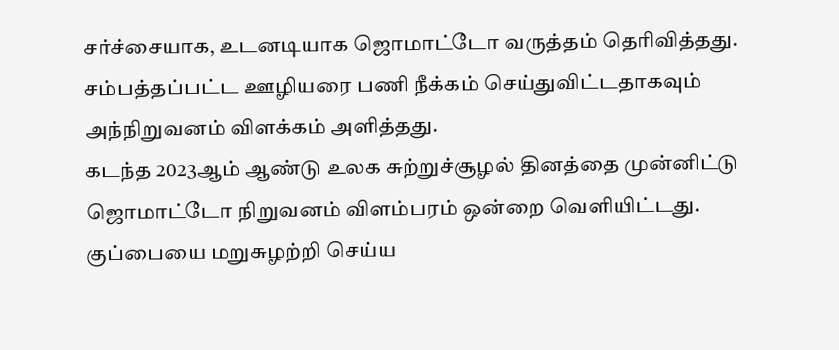சர்ச்சையாக, உடனடியாக ஜொமாட்டோ வருத்தம் தெரிவித்தது. சம்பத்தப்பட்ட ஊழியரை பணி நீக்கம் செய்துவிட்டதாகவும் அந்நிறுவனம் விளக்கம் அளித்தது.
கடந்த 2023ஆம் ஆண்டு உலக சுற்றுச்சூழல் தினத்தை முன்னிட்டு ஜொமாட்டோ நிறுவனம் விளம்பரம் ஒன்றை வெளியிட்டது. குப்பையை மறுசுழற்றி செய்ய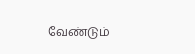வேண்டும்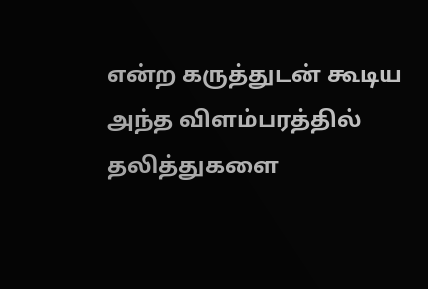என்ற கருத்துடன் கூடிய அந்த விளம்பரத்தில் தலித்துகளை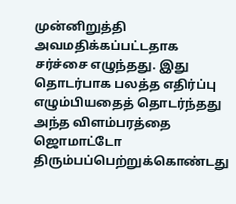முன்னிறுத்தி அவமதிக்கப்பட்டதாக சர்ச்சை எழுந்தது. இது தொடர்பாக பலத்த எதிர்ப்பு எழும்பியதைத் தொடர்ந்தது அந்த விளம்பரத்தை ஜொமாட்டோ திரும்பப்பெற்றுக்கொண்டது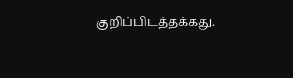குறிப்பிடத்தக்கது.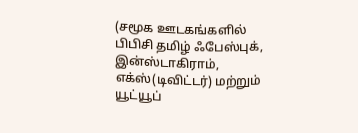(சமூக ஊடகங்களில் பிபிசி தமிழ் ஃபேஸ்புக், இன்ஸ்டாகிராம், எக்ஸ்(டிவிட்டர்) மற்றும் யூட்யூப்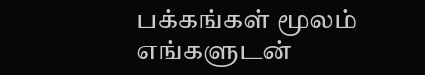பக்கங்கள் மூலம் எங்களுடன்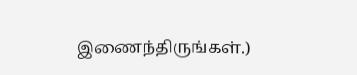இணைந்திருங்கள்.)